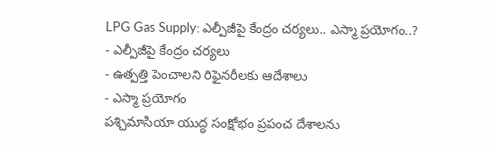LPG Gas Supply: ఎల్పీజీపై కేంద్రం చర్యలు.. ఎస్మా ప్రయోగం..?
- ఎల్పీజీపై కేంద్రం చర్యలు
- ఉత్పత్తి పెంచాలని రిఫైనరీలకు ఆదేశాలు
- ఎస్మా ప్రయోగం
పశ్చిమాసియా యుద్ధ సంక్షోభం ప్రపంచ దేశాలను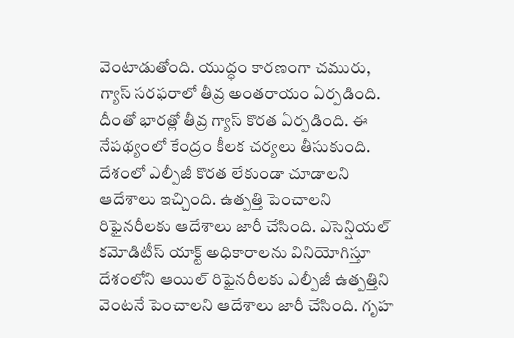వెంటాడుతోంది. యుద్ధం కారణంగా చమురు, గ్యాస్ సరఫరాలో తీవ్ర అంతరాయం ఏర్పడింది. దీంతో భారత్లో తీవ్ర గ్యాస్ కొరత ఏర్పడింది. ఈ నేపథ్యంలో కేంద్రం కీలక చర్యలు తీసుకుంది. దేశంలో ఎల్పీజీ కొరత లేకుండా చూడాలని ఆదేశాలు ఇచ్చింది. ఉత్పత్తి పెంచాలని రిఫైనరీలకు ఆదేశాలు జారీ చేసింది. ఎసెన్షియల్ కమోడిటీస్ యాక్ట్ అధికారాలను వినియోగిస్తూ దేశంలోని ఆయిల్ రిఫైనరీలకు ఎల్పీజీ ఉత్పత్తిని వెంటనే పెంచాలని ఆదేశాలు జారీ చేసింది. గృహ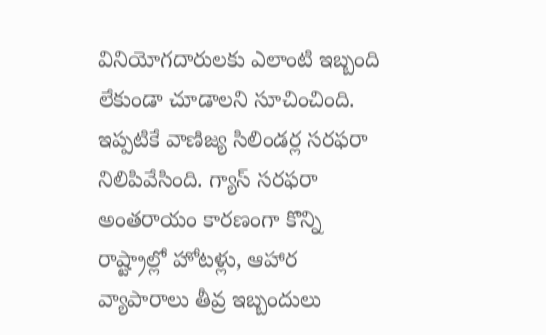వినియోగదారులకు ఎలాంటి ఇబ్బంది లేకుండా చూడాలని సూచించింది. ఇప్పటికే వాణిజ్య సిలిండర్ల సరఫరా నిలిపివేసింది. గ్యాస్ సరఫరా అంతరాయం కారణంగా కొన్ని రాష్ట్రాల్లో హోటళ్లు, ఆహార వ్యాపారాలు తీవ్ర ఇబ్బందులు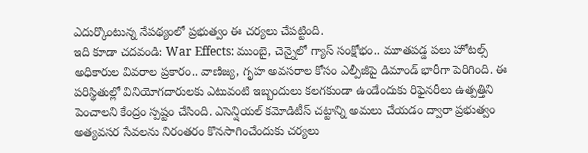ఎదుర్కొంటున్న నేపథ్యంలో ప్రభుత్వం ఈ చర్యలు చేపట్టింది.
ఇది కూడా చదవండి: War Effects: ముంబై, చెన్నైలో గ్యాస్ సంక్షోభం.. మూతపడ్డ పలు హోటల్స్
అధికారుల వివరాల ప్రకారం.. వాణిజ్య, గృహ అవసరాల కోసం ఎల్పీజీపై డిమాండ్ భారీగా పెరిగింది. ఈ పరిస్థితుల్లో వినియోగదారులకు ఎటువంటి ఇబ్బందులు కలగకుండా ఉండేందుకు రిఫైనరీలు ఉత్పత్తిని పెంచాలని కేంద్రం స్పష్టం చేసింది. ఎసెన్షియల్ కమోడిటీస్ చట్టాన్ని అమలు చేయడం ద్వారా ప్రభుత్వం అత్యవసర సేవలను నిరంతరం కొనసాగించేందుకు చర్యలు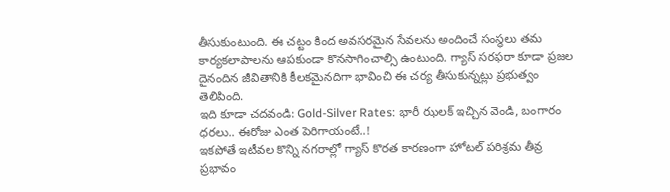తీసుకుంటుంది. ఈ చట్టం కింద అవసరమైన సేవలను అందించే సంస్థలు తమ కార్యకలాపాలను ఆపకుండా కొనసాగించాల్సి ఉంటుంది. గ్యాస్ సరఫరా కూడా ప్రజల దైనందిన జీవితానికి కీలకమైనదిగా భావించి ఈ చర్య తీసుకున్నట్లు ప్రభుత్వం తెలిపింది.
ఇది కూడా చదవండి: Gold-Silver Rates: భారీ ఝలక్ ఇచ్చిన వెండి, బంగారం ధరలు.. ఈరోజు ఎంత పెరిగాయంటే..!
ఇకపోతే ఇటీవల కొన్ని నగరాల్లో గ్యాస్ కొరత కారణంగా హోటల్ పరిశ్రమ తీవ్ర ప్రభావం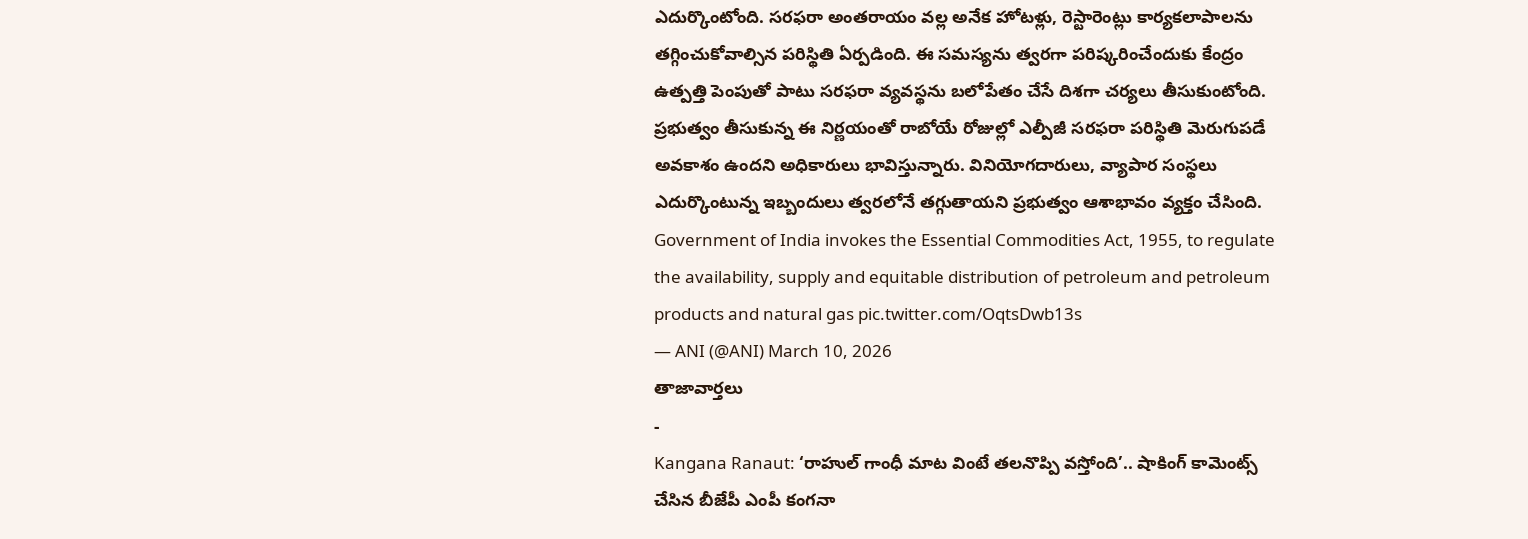ఎదుర్కొంటోంది. సరఫరా అంతరాయం వల్ల అనేక హోటళ్లు, రెస్టారెంట్లు కార్యకలాపాలను తగ్గించుకోవాల్సిన పరిస్థితి ఏర్పడింది. ఈ సమస్యను త్వరగా పరిష్కరించేందుకు కేంద్రం ఉత్పత్తి పెంపుతో పాటు సరఫరా వ్యవస్థను బలోపేతం చేసే దిశగా చర్యలు తీసుకుంటోంది. ప్రభుత్వం తీసుకున్న ఈ నిర్ణయంతో రాబోయే రోజుల్లో ఎల్పీజీ సరఫరా పరిస్థితి మెరుగుపడే అవకాశం ఉందని అధికారులు భావిస్తున్నారు. వినియోగదారులు, వ్యాపార సంస్థలు ఎదుర్కొంటున్న ఇబ్బందులు త్వరలోనే తగ్గుతాయని ప్రభుత్వం ఆశాభావం వ్యక్తం చేసింది.
Government of India invokes the Essential Commodities Act, 1955, to regulate the availability, supply and equitable distribution of petroleum and petroleum products and natural gas pic.twitter.com/OqtsDwb13s
— ANI (@ANI) March 10, 2026
తాజావార్తలు
-
Kangana Ranaut: ‘రాహుల్ గాంధీ మాట వింటే తలనొప్పి వస్తోంది’.. షాకింగ్ కామెంట్స్ చేసిన బీజేపీ ఎంపీ కంగనా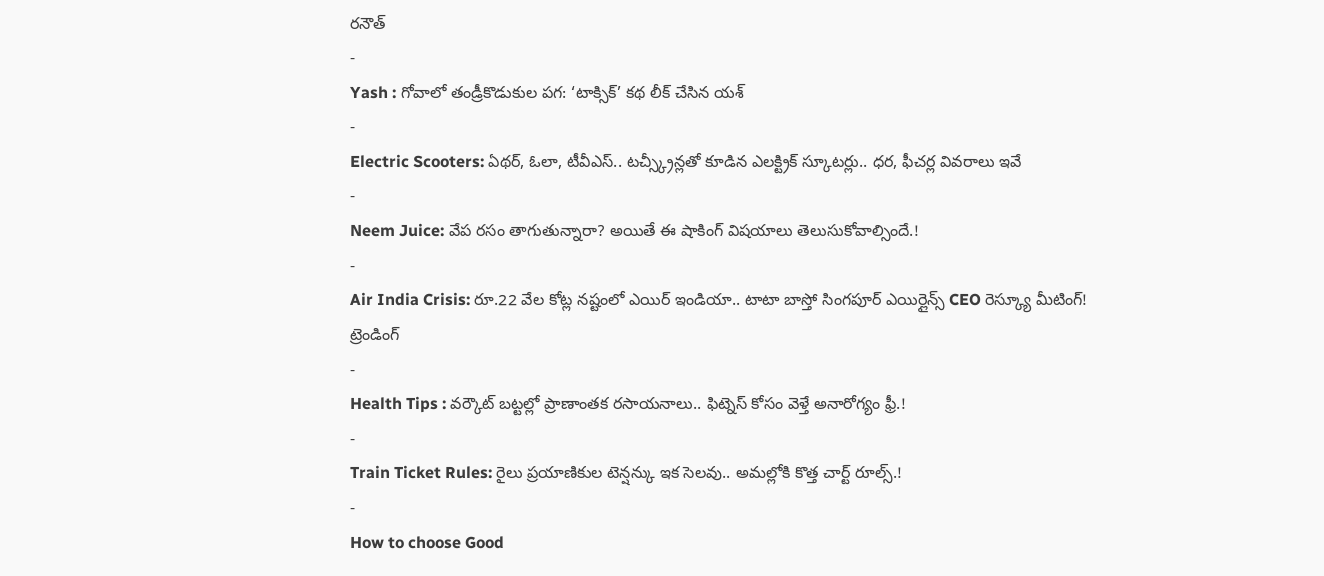రనౌత్
-
Yash : గోవాలో తండ్రీకొడుకుల పగ: ‘టాక్సిక్’ కథ లీక్ చేసిన యశ్
-
Electric Scooters: ఏథర్, ఓలా, టీవీఎస్.. టచ్స్క్రీన్లతో కూడిన ఎలక్ట్రిక్ స్కూటర్లు.. ధర, ఫీచర్ల వివరాలు ఇవే
-
Neem Juice: వేప రసం తాగుతున్నారా? అయితే ఈ షాకింగ్ విషయాలు తెలుసుకోవాల్సిందే.!
-
Air India Crisis: రూ.22 వేల కోట్ల నష్టంలో ఎయిర్ ఇండియా.. టాటా బాస్తో సింగపూర్ ఎయిర్లైన్స్ CEO రెస్క్యూ మీటింగ్!
ట్రెండింగ్
-
Health Tips : వర్కౌట్ బట్టల్లో ప్రాణాంతక రసాయనాలు.. ఫిట్నెస్ కోసం వెళ్తే అనారోగ్యం ఫ్రీ.!
-
Train Ticket Rules: రైలు ప్రయాణికుల టెన్షన్కు ఇక సెలవు.. అమల్లోకి కొత్త చార్ట్ రూల్స్.!
-
How to choose Good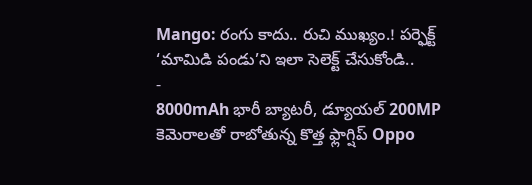Mango: రంగు కాదు.. రుచి ముఖ్యం.! పర్ఫెక్ట్ ‘మామిడి పండు’ని ఇలా సెలెక్ట్ చేసుకోండి..
-
8000mAh భారీ బ్యాటరీ, డ్యూయల్ 200MP కెమెరాలతో రాబోతున్న కొత్త ఫ్లాగ్షిప్ Oppo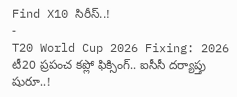Find X10 సిరీస్..!
-
T20 World Cup 2026 Fixing: 2026 టీ20 ప్రపంచ కప్లో ఫిక్సింగ్.. ఐసీసీ దర్యాప్తు షురూ..!